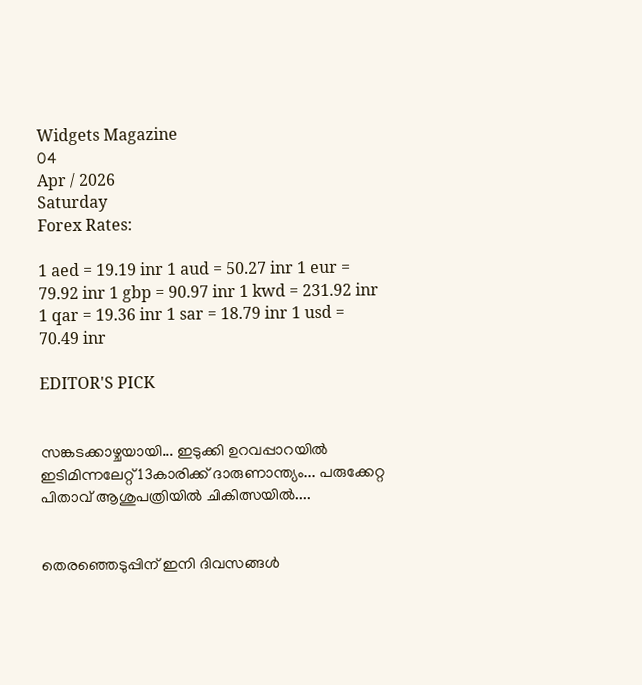Widgets Magazine
04
Apr / 2026
Saturday
Forex Rates:

1 aed = 19.19 inr 1 aud = 50.27 inr 1 eur = 79.92 inr 1 gbp = 90.97 inr 1 kwd = 231.92 inr 1 qar = 19.36 inr 1 sar = 18.79 inr 1 usd = 70.49 inr

EDITOR'S PICK


സങ്കടക്കാഴ്ചയായി... ഇടുക്കി ഉറവപ്പാറയിൽ ഇടിമിന്നലേറ്റ് 13കാരിക്ക് ദാരുണാന്ത്യം... പരുക്കേറ്റ പിതാവ് ആശുപത്രിയിൽ ചികിത്സയിൽ....


തെരഞ്ഞെടുപ്പിന് ഇനി ദിവസങ്ങൾ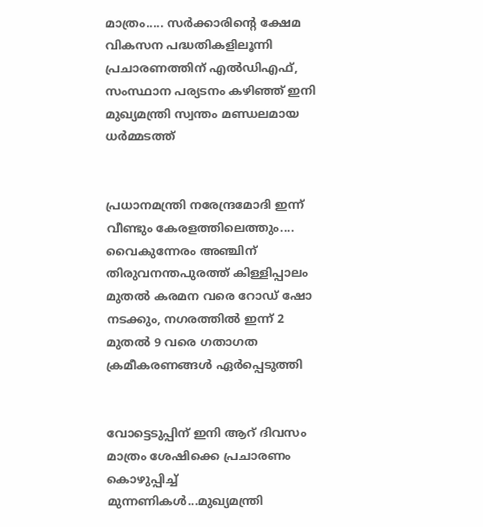മാത്രം..... സർക്കാരിൻ്റെ ക്ഷേമ വികസന പദ്ധതികളിലൂന്നി പ്രചാരണത്തിന് എൽഡിഎഫ്, സംസ്ഥാന പര്യടനം കഴിഞ്ഞ് ഇനി മുഖ്യമന്ത്രി സ്വന്തം മണ്ഡലമായ ധർമ്മടത്ത്


പ്രധാനമന്ത്രി നരേന്ദ്രമോദി ഇന്ന് വീണ്ടും കേരളത്തിലെത്തും.... വൈകുന്നേരം അഞ്ചിന് തിരുവനന്തപുരത്ത് കിള്ളിപ്പാലം മുതൽ കരമന വരെ റോഡ് ഷോ നടക്കും, നഗരത്തിൽ ഇന്ന് 2 മുതൽ 9 വരെ ഗതാഗത ക്രമീകരണങ്ങൾ ഏർപ്പെടുത്തി


വോട്ടെടുപ്പിന് ഇ‌നി ആറ് ദിവസം മാത്രം ശേഷിക്കെ പ്രചാരണം കൊഴുപ്പിച്ച് മുന്നണികള്‍...മുഖ്യമന്ത്രി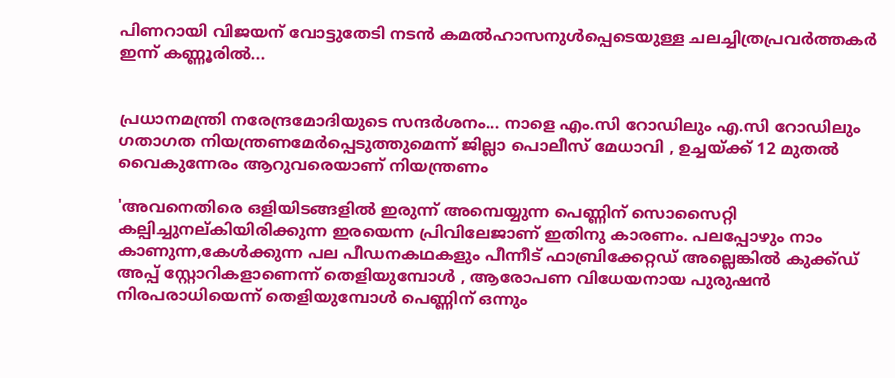പിണറായി വിജയന് വോട്ടുതേടി നടന്‍ കമല്‍ഹാസനുള്‍പ്പെടെയുള്ള ചലച്ചിത്രപ്രവർത്തകർ ഇന്ന് കണ്ണൂരില്‍...


പ്രധാനമന്ത്രി നരേന്ദ്രമോദിയുടെ സന്ദർശനം... നാളെ എം.സി റോഡിലും എ.സി റോഡിലും ഗതാഗത നിയന്ത്രണമേർപ്പെടുത്തുമെന്ന് ജില്ലാ പൊലീസ് മേധാവി , ഉച്ചയ്ക്ക് 12 മുതൽ വൈകുന്നേരം ആറുവരെയാണ് നിയന്ത്രണം

'അവനെതിരെ ഒളിയിടങ്ങളിൽ ഇരുന്ന് അമ്പെയ്യുന്ന പെണ്ണിന് സൊസൈറ്റി കല്പിച്ചുനല്കിയിരിക്കുന്ന ഇരയെന്ന പ്രിവിലേജാണ് ഇതിനു കാരണം. പലപ്പോഴും നാം കാണുന്ന,കേൾക്കുന്ന പല പീഡനകഥകളും പീന്നീട് ഫാബ്രിക്കേറ്റഡ് അല്ലെങ്കിൽ കുക്ക്ഡ് അപ്പ് സ്റ്റോറികളാണെന്ന് തെളിയുമ്പോൾ , ആരോപണ വിധേയനായ പുരുഷൻ നിരപരാധിയെന്ന് തെളിയുമ്പോൾ പെണ്ണിന് ഒന്നും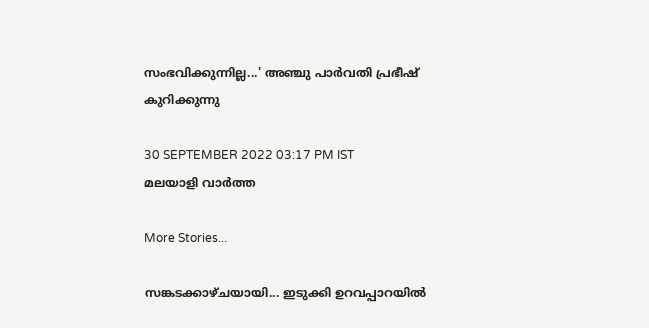സംഭവിക്കുന്നില്ല...' അഞ്ചു പാർവതി പ്രഭീഷ് കുറിക്കുന്നു

30 SEPTEMBER 2022 03:17 PM IST
മലയാളി വാര്‍ത്ത

More Stories...

സങ്കടക്കാഴ്ചയായി... ഇടുക്കി ഉറവപ്പാറയിൽ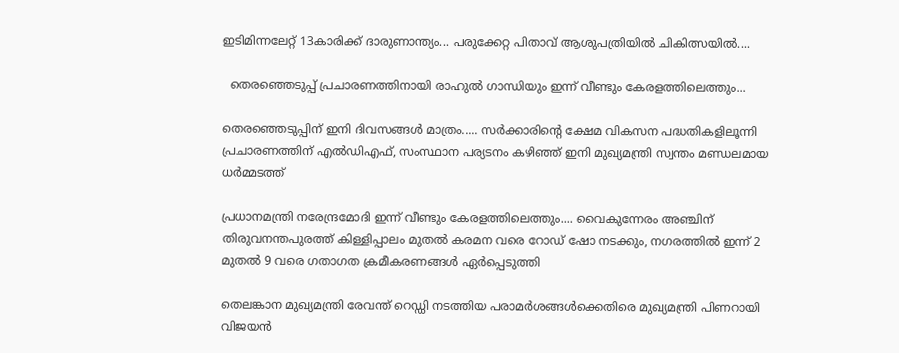ഇടിമിന്നലേറ്റ് 13കാരിക്ക് ദാരുണാന്ത്യം... പരുക്കേറ്റ പിതാവ് ആശുപത്രിയിൽ ചികിത്സയിൽ....

  തെരഞ്ഞെടുപ്പ് പ്രചാരണത്തിനായി രാഹുല്‍ ഗാന്ധിയും ഇന്ന് വീണ്ടും കേരളത്തിലെത്തും...

തെരഞ്ഞെടുപ്പിന് ഇനി ദിവസങ്ങൾ മാത്രം..... സർക്കാരിൻ്റെ ക്ഷേമ വികസന പദ്ധതികളിലൂന്നി പ്രചാരണത്തിന് എൽഡിഎഫ്, സംസ്ഥാന പര്യടനം കഴിഞ്ഞ് ഇനി മുഖ്യമന്ത്രി സ്വന്തം മണ്ഡലമായ ധർമ്മടത്ത്

പ്രധാനമന്ത്രി നരേന്ദ്രമോദി ഇന്ന് വീണ്ടും കേരളത്തിലെത്തും.... വൈകുന്നേരം അഞ്ചിന് തിരുവനന്തപുരത്ത് കിള്ളിപ്പാലം മുതൽ കരമന വരെ റോഡ് ഷോ നടക്കും, നഗരത്തിൽ ഇന്ന് 2 മുതൽ 9 വരെ ഗതാഗത ക്രമീകരണങ്ങൾ ഏർപ്പെടുത്തി

തെലങ്കാന മുഖ്യമന്ത്രി രേവന്ത് റെഡ്ഡി നടത്തിയ പരാമര്‍ശങ്ങള്‍ക്കെതിരെ മുഖ്യമന്ത്രി പിണറായി വിജയന്‍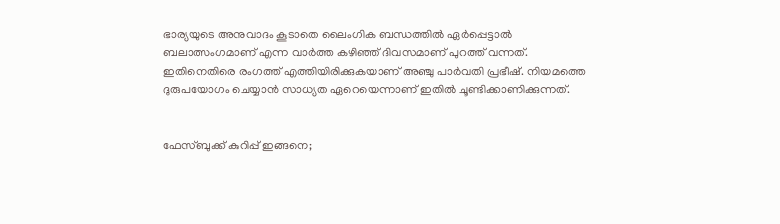ഭാര്യയുടെ അനുവാദം കൂടാതെ ലൈംഗിക ബന്ധത്തിൽ ഏർപ്പെട്ടാൽ ബലാത്സംഗമാണ് എന്ന വാർത്ത കഴിഞ്ഞ് ദിവസമാണ് പുറത്ത് വന്നത്. ഇതിനെതിരെ രംഗത്ത് എത്തിയിരിക്കുകയാണ് അഞ്ചു പാർവതി പ്രഭീഷ്. നിയമത്തെ ദുരുപയോഗം ചെയ്യാൻ സാധ്യത ഏറെയെന്നാണ് ഇതിൽ ചൂണ്ടിക്കാണിക്കുന്നത്.


ഫേസ്ബുക്ക് കുറിപ്പ് ഇങ്ങനെ;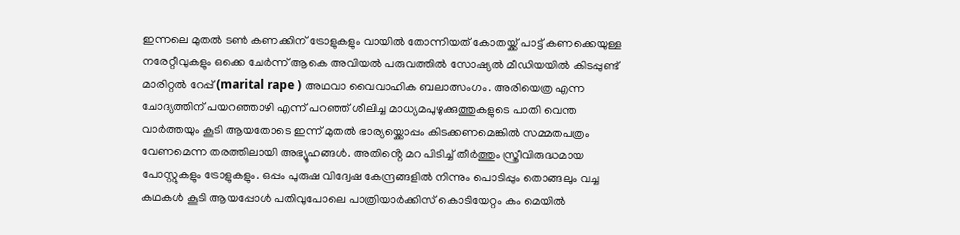ഇന്നലെ മുതൽ ടൺ കണക്കിന് ട്രോളുകളും വായിൽ തോന്നിയത് കോതയ്ക്ക് പാട്ട് കണക്കെയുള്ള നരേറ്റീവുകളും ഒക്കെ ചേർന്ന് ആകെ അവിയൽ പരുവത്തിൽ സോഷ്യൽ മീഡിയയിൽ കിടപ്പുണ്ട് മാരിറ്റൽ റേപ്പ് (marital rape ) അഥവാ വൈവാഹിക ബലാത്സംഗം. അരിയെത്ര എന്ന ചോദ്യത്തിന് പയറഞ്ഞാഴി എന്ന് പറഞ്ഞ് ശീലിച്ച മാധ്യമപുഴുക്കുത്തുകളുടെ പാതി വെന്ത വാർത്തയും കൂടി ആയതോടെ ഇന്ന് മുതൽ ഭാര്യയ്ക്കൊപ്പം കിടക്കണമെങ്കിൽ സമ്മതപത്രം വേണമെന്ന തരത്തിലായി അഭ്യൂഹങ്ങൾ. അതിൻ്റെ മറ പിടിച്ച് തീർത്തും സ്ത്രീവിരുദ്ധമായ പോസ്റ്റുകളും ട്രോളുകളും. ഒപ്പം പുരുഷ വിദ്വേഷ കേന്ദ്രങ്ങളിൽ നിന്നും പൊടിപ്പും തൊങ്ങലും വച്ച കഥകൾ കൂടി ആയപ്പോൾ പതിവുപോലെ പാത്രിയാർക്കിസ് കൊടിയേറ്റം കം മെയിൽ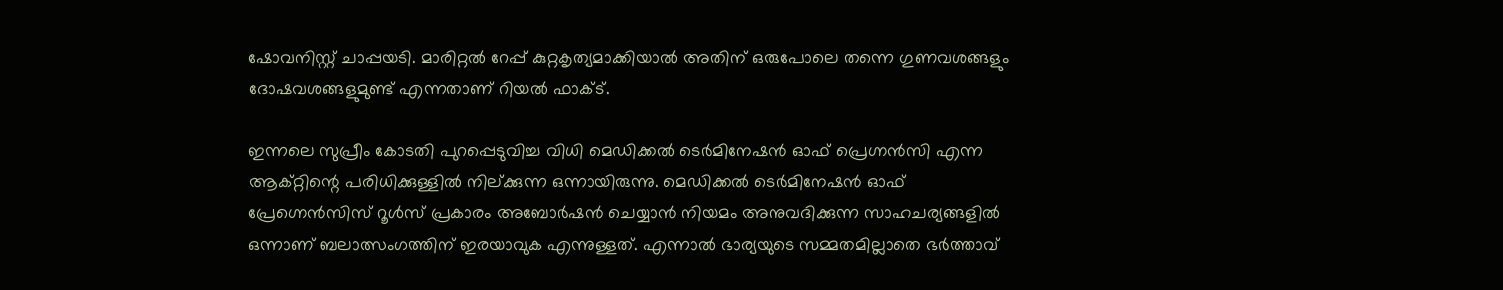ഷോവനിസ്റ്റ് ചാപ്പയടി. മാരിറ്റൽ റേപ്പ് കുറ്റകൃത്യമാക്കിയാൽ അതിന് ഒരുപോലെ തന്നെ ഗുണവശങ്ങളും ദോഷവശങ്ങളുമുണ്ട് എന്നതാണ് റിയൽ ഫാക്ട്.

ഇന്നലെ സുപ്രീം കോടതി പുറപ്പെടുവിച്ച വിധി മെഡിക്കൽ ടെർമിനേഷൻ ഓഫ് പ്രെഗ്നൻസി എന്ന ആക്റ്റിന്റെ പരിധിക്കുള്ളിൽ നില്ക്കുന്ന ഒന്നായിരുന്നു. മെഡിക്കൽ ടെർമിനേഷൻ ഓഫ് പ്രേഗ്നെൻസിസ് റൂൾസ്‌ പ്രകാരം അബോർഷൻ ചെയ്യാൻ നിയമം അനുവദിക്കുന്ന സാഹചര്യങ്ങളിൽ ഒന്നാണ് ബലാത്സംഗത്തിന് ഇരയാവുക എന്നുള്ളത്. എന്നാൽ ഭാര്യയുടെ സമ്മതമില്ലാതെ ഭർത്താവ്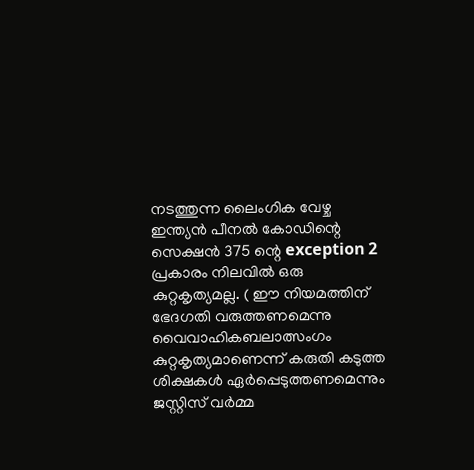നടത്തുന്ന ലൈംഗിക വേഴ്ച ഇന്ത്യൻ പീനൽ കോഡിന്റെ സെക്ഷൻ 375 ന്റെ exception 2 പ്രകാരം നിലവിൽ ഒരു കുറ്റകൃത്യമല്ല. ( ഈ നിയമത്തിന് ഭേദഗതി വരുത്തണമെന്നു വൈവാഹികബലാത്സംഗം കുറ്റകൃത്യമാണെന്ന് കരുതി കടുത്ത ശിക്ഷകള്‍ ഏര്‍പ്പെടുത്തണമെന്നും ജസ്റ്റിസ് വര്‍മ്മ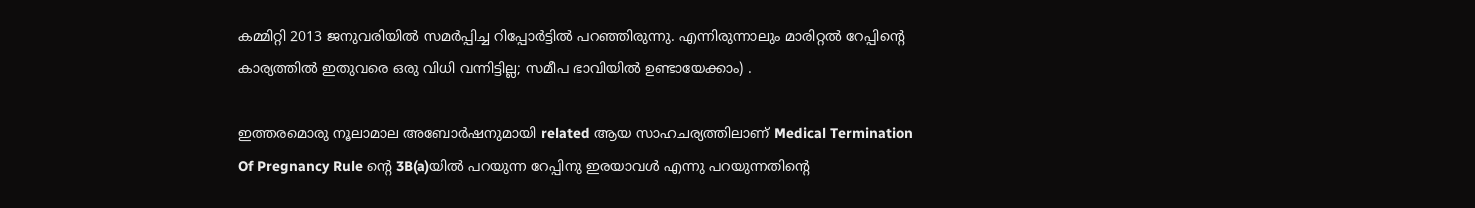കമ്മിറ്റി 2013 ജനുവരിയില്‍ സമര്‍പ്പിച്ച റിപ്പോര്‍ട്ടില്‍ പറഞ്ഞിരുന്നു. എന്നിരുന്നാലും മാരിറ്റൽ റേപ്പിന്റെ കാര്യത്തിൽ ഇതുവരെ ഒരു വിധി വന്നിട്ടില്ല; സമീപ ഭാവിയിൽ ഉണ്ടായേക്കാം) .

ഇത്തരമൊരു നൂലാമാല അബോർഷനുമായി related ആയ സാഹചര്യത്തിലാണ് Medical Termination Of Pregnancy Rule ന്റെ 3B(a)യിൽ പറയുന്ന റേപ്പിനു ഇരയാവൾ എന്നു പറയുന്നതിന്റെ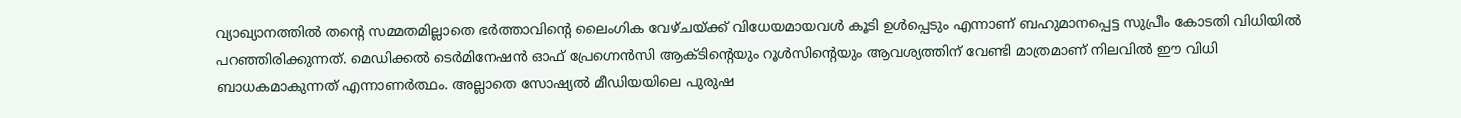വ്യാഖ്യാനത്തിൽ തന്റെ സമ്മതമില്ലാതെ ഭർത്താവിൻ്റെ ലൈംഗിക വേഴ്ചയ്ക്ക് വിധേയമായവൾ കൂടി ഉൾപ്പെടും എന്നാണ് ബഹുമാനപ്പെട്ട സുപ്രീം കോടതി വിധിയിൽ പറഞ്ഞിരിക്കുന്നത്. മെഡിക്കൽ ടെർമിനേഷൻ ഓഫ് പ്രേഗ്നെൻസി ആക്ടിൻ്റെയും റൂൾസിന്റെയും ആവശ്യത്തിന് വേണ്ടി മാത്രമാണ് നിലവിൽ ഈ വിധി ബാധകമാകുന്നത് എന്നാണർത്ഥം. അല്ലാതെ സോഷ്യൽ മീഡിയയിലെ പുരുഷ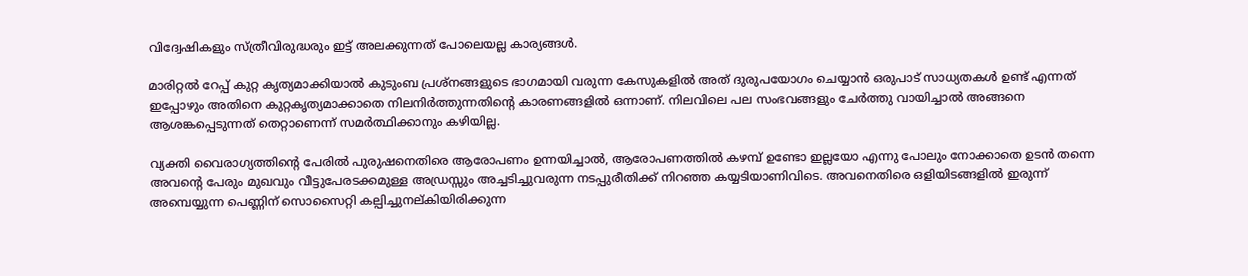വിദ്വേഷികളും സ്ത്രീവിരുദ്ധരും ഇട്ട് അലക്കുന്നത് പോലെയല്ല കാര്യങ്ങൾ.

മാരിറ്റൽ റേപ്പ് കുറ്റ കൃത്യമാക്കിയാൽ കുടുംബ പ്രശ്നങ്ങളുടെ ഭാഗമായി വരുന്ന കേസുകളിൽ അത് ദുരുപയോഗം ചെയ്യാൻ ഒരുപാട് സാധ്യതകൾ ഉണ്ട് എന്നത് ഇപ്പോഴും അതിനെ കുറ്റകൃത്യമാക്കാതെ നിലനിർത്തുന്നതിന്റെ കാരണങ്ങളിൽ ഒന്നാണ്. നിലവിലെ പല സംഭവങ്ങളും ചേർത്തു വായിച്ചാൽ അങ്ങനെ ആശങ്കപ്പെടുന്നത് തെറ്റാണെന്ന് സമർത്ഥിക്കാനും കഴിയില്ല.

വ്യക്തി വൈരാഗ്യത്തിൻ്റെ പേരിൽ പുരുഷനെതിരെ ആരോപണം ഉന്നയിച്ചാൽ, ആരോപണത്തിൽ കഴമ്പ് ഉണ്ടോ ഇല്ലയോ എന്നു പോലും നോക്കാതെ ഉടൻ തന്നെ അവൻ്റെ പേരും മുഖവും വീട്ടുപേരടക്കമുള്ള അഡ്രസ്സും അച്ചടിച്ചുവരുന്ന നടപ്പുരീതിക്ക് നിറഞ്ഞ കയ്യടിയാണിവിടെ. അവനെതിരെ ഒളിയിടങ്ങളിൽ ഇരുന്ന് അമ്പെയ്യുന്ന പെണ്ണിന് സൊസൈറ്റി കല്പിച്ചുനല്കിയിരിക്കുന്ന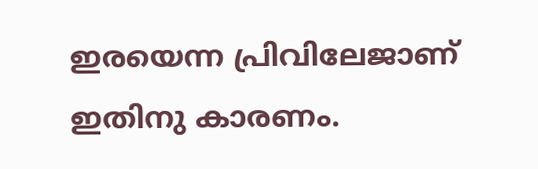ഇരയെന്ന പ്രിവിലേജാണ് ഇതിനു കാരണം.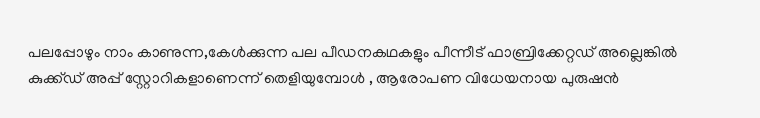പലപ്പോഴും നാം കാണുന്ന,കേൾക്കുന്ന പല പീഡനകഥകളും പീന്നീട് ഫാബ്രിക്കേറ്റഡ് അല്ലെങ്കിൽ കുക്ക്ഡ് അപ്പ് സ്റ്റോറികളാണെന്ന് തെളിയുമ്പോൾ , ആരോപണ വിധേയനായ പുരുഷൻ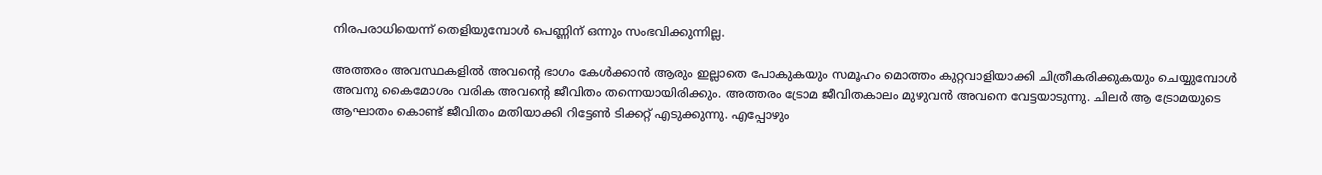നിരപരാധിയെന്ന് തെളിയുമ്പോൾ പെണ്ണിന് ഒന്നും സംഭവിക്കുന്നില്ല.

അത്തരം അവസ്ഥകളിൽ അവന്റെ ഭാഗം കേൾക്കാൻ ആരും ഇല്ലാതെ പോകുകയും സമൂഹം മൊത്തം കുറ്റവാളിയാക്കി ചിത്രീകരിക്കുകയും ചെയ്യുമ്പോൾ അവനു കൈമോശം വരിക അവൻ്റെ ജീവിതം തന്നെയായിരിക്കും. അത്തരം ട്രോമ ജീവിതകാലം മുഴുവൻ അവനെ വേട്ടയാടുന്നു. ചിലർ ആ ട്രോമയുടെ ആഘാതം കൊണ്ട് ജീവിതം മതിയാക്കി റിട്ടേൺ ടിക്കറ്റ് എടുക്കുന്നു. എപ്പോഴും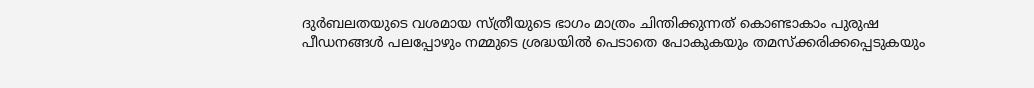ദുർബലതയുടെ വശമായ സ്ത്രീയുടെ ഭാഗം മാത്രം ചിന്തിക്കുന്നത് കൊണ്ടാകാം പുരുഷ പീഡനങ്ങൾ പലപ്പോഴും നമ്മുടെ ശ്രദ്ധയിൽ പെടാതെ പോകുകയും തമസ്ക്കരിക്കപ്പെടുകയും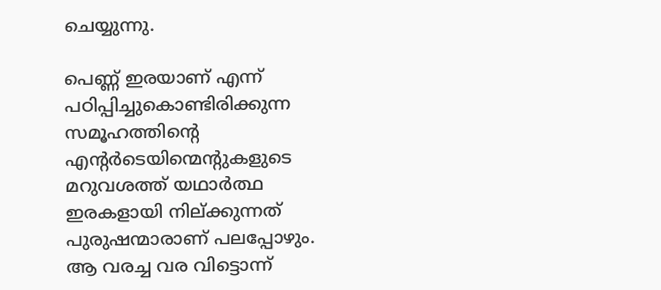ചെയ്യുന്നു.

പെണ്ണ് ഇരയാണ് എന്ന് പഠിപ്പിച്ചുകൊണ്ടിരിക്കുന്ന സമൂഹത്തിൻ്റെ എൻ്റർടെയിന്മെൻ്റുകളുടെ മറുവശത്ത് യഥാർത്ഥ ഇരകളായി നില്ക്കുന്നത് പുരുഷന്മാരാണ് പലപ്പോഴും. ആ വരച്ച വര വിട്ടൊന്ന്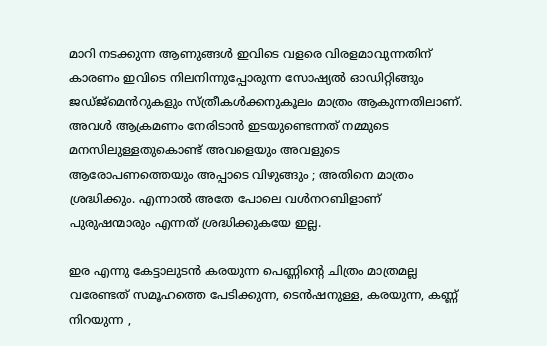മാറി നടക്കുന്ന ആണുങ്ങൾ ഇവിടെ വളരെ വിരളമാവുന്നതിന് കാരണം ഇവിടെ നിലനിന്നുപ്പോരുന്ന സോഷ്യൽ ഓഡിറ്റിങ്ങും ജഡ്ജ്മെൻറുകളും സ്ത്രീകൾക്കനുകൂലം മാത്രം ആകുന്നതിലാണ്. അവൾ ആക്രമണം നേരിടാൻ ഇടയുണ്ടെന്നത് നമ്മുടെ മനസിലുള്ളതുകൊണ്ട് അവളെയും അവളുടെ ആരോപണത്തെയും അപ്പാടെ വിഴുങ്ങും ; അതിനെ മാത്രം ശ്രദ്ധിക്കും. എന്നാൽ അതേ പോലെ വൾനറബിളാണ് പുരുഷന്മാരും എന്നത് ശ്രദ്ധിക്കുകയേ ഇല്ല.

ഇര എന്നു കേട്ടാലുടൻ കരയുന്ന പെണ്ണിൻ്റെ ചിത്രം മാത്രമല്ല വരേണ്ടത് സമൂഹത്തെ പേടിക്കുന്ന, ടെൻഷനുള്ള, കരയുന്ന, കണ്ണ് നിറയുന്ന ,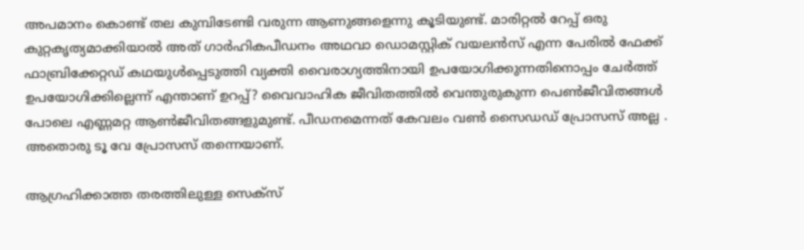അപമാനം കൊണ്ട് തല കുമ്പിടേണ്ടി വരുന്ന ആണുങ്ങളെന്നു കൂടിയുണ്ട്. മാരിറ്റൽ റേപ്പ് ഒരു കുറ്റകൃത്യമാക്കിയാൽ അത് ഗാർഹികപീഡനം അഥവാ ഡൊമസ്റ്റിക് വയലൻസ് എന്ന പേരിൽ ഫേക്ക് ഫാബ്രിക്കേറ്റഡ് കഥയുൾപ്പെടുത്തി വ്യക്തി വൈരാഗ്യത്തിനായി ഉപയോഗിക്കുന്നതിനൊപ്പം ചേർത്ത് ഉപയോഗിക്കില്ലെന്ന് എന്താണ് ഉറപ്പ്? വൈവാഹിക ജീവിതത്തിൽ വെന്തുരുകുന്ന പെൺജീവിതങ്ങൾ പോലെ എണ്ണമറ്റ ആൺജീവിതങ്ങളുമുണ്ട്. പീഡനമെന്നത് കേവലം വൺ സൈഡഡ് പ്രോസസ് അല്ല . അതൊരു ടൂ വേ പ്രോസസ് തന്നെയാണ്.

ആഗ്രഹിക്കാത്ത തരത്തിലുള്ള സെക്‌സ്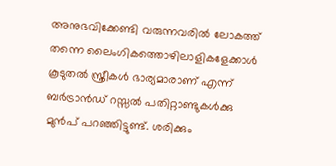അനുഭവിക്കേണ്ടി വരുന്നവരില്‍ ലോകത്ത് തന്നെ ലൈംഗികത്തൊഴിലാളികളേക്കാള്‍ കൂടുതല്‍ സ്ത്രീകള്‍ ഭാര്യമാരാണ് എന്ന് ബര്‍ട്രാന്‍ഡ് റസ്സല്‍ പതിറ്റാണ്ടുകള്‍ക്കു മുന്‍പ് പറഞ്ഞിട്ടുണ്ട്. ശരിക്കും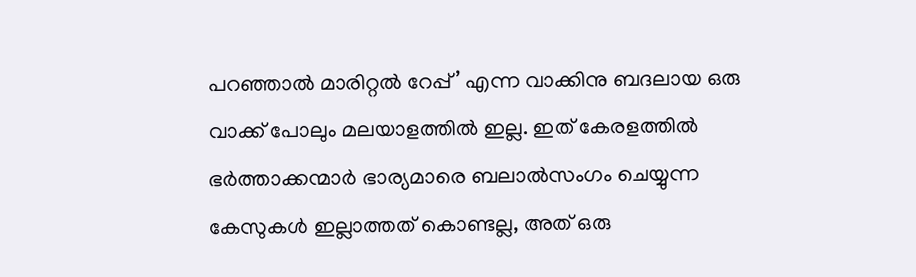പറഞ്ഞാൽ മാരിറ്റല്‍ റേപ്പ്’ എന്ന വാക്കിനു ബദലായ ഒരു വാക്ക് പോലും മലയാളത്തില്‍ ഇല്ല. ഇത് കേരളത്തില്‍ ഭര്‍ത്താക്കന്മാര്‍ ഭാര്യമാരെ ബലാല്‍സംഗം ചെയ്യുന്ന കേസുകള്‍ ഇല്ലാത്തത് കൊണ്ടല്ല, അത് ഒരു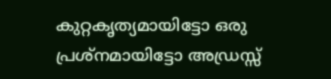കുറ്റകൃത്യമായിട്ടോ ഒരു പ്രശ്‌നമായിട്ടോ അഡ്രസ്സ്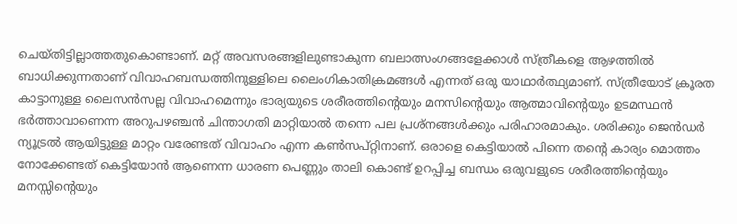ചെയ്തിട്ടില്ലാത്തതുകൊണ്ടാണ്. മറ്റ് അവസരങ്ങളിലുണ്ടാകുന്ന ബലാത്സംഗങ്ങളേക്കാള്‍ സ്ത്രീകളെ ആഴത്തിൽ ബാധിക്കുന്നതാണ് വിവാഹബന്ധത്തിനുള്ളിലെ ലൈംഗികാതിക്രമങ്ങൾ എന്നത് ഒരു യാഥാർത്ഥ്യമാണ്. സ്ത്രീയോട് ക്രൂരത കാട്ടാനുള്ള ലൈസൻസല്ല വിവാഹമെന്നും ഭാര്യയുടെ ശരീരത്തിന്റെയും മനസിന്റെയും ആത്മാവിന്റെയും ഉടമസ്ഥൻ ഭർത്താവാണെന്ന അറുപഴഞ്ചൻ ചിന്താഗതി‌ മാറ്റിയാൽ തന്നെ പല പ്രശ്നങ്ങൾക്കും പരിഹാരമാകും. ശരിക്കും ജെൻഡർ ന്യൂട്രൽ ആയിട്ടുള്ള മാറ്റം വരേണ്ടത് വിവാഹം എന്ന കൺസപ്റ്റിനാണ്. ഒരാളെ കെട്ടിയാൽ പിന്നെ തൻ്റെ കാര്യം മൊത്തം നോക്കേണ്ടത് കെട്ടിയോൻ ആണെന്ന ധാരണ പെണ്ണും താലി കൊണ്ട് ഉറപ്പിച്ച ബന്ധം ഒരുവളുടെ ശരീരത്തിൻ്റെയും മനസ്സിൻ്റെയും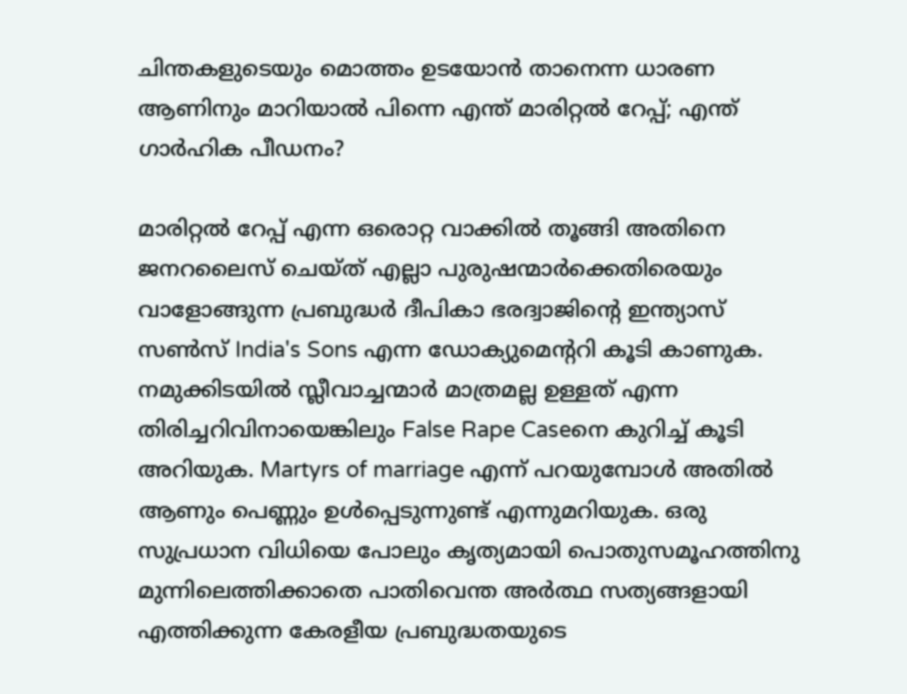ചിന്തകളുടെയും മൊത്തം ഉടയോൻ താനെന്ന ധാരണ ആണിനും മാറിയാൽ പിന്നെ എന്ത് മാരിറ്റൽ റേപ്പ്; എന്ത് ഗാർഹിക പീഡനം?

മാരിറ്റൽ റേപ്പ് എന്ന ഒരൊറ്റ വാക്കിൽ തൂങ്ങി അതിനെ ജനറലൈസ് ചെയ്ത് എല്ലാ പുരുഷന്മാർക്കെതിരെയും വാളോങ്ങുന്ന പ്രബുദ്ധർ ദീപികാ ഭരദ്വാജിൻ്റെ ഇന്ത്യാസ് സൺസ് India's Sons എന്ന ഡോക്യുമെൻ്ററി കൂടി കാണുക. നമുക്കിടയിൽ സ്ലീവാച്ചന്മാർ മാത്രമല്ല ഉള്ളത് എന്ന തിരിച്ചറിവിനായെങ്കിലും False Rape Caseനെ കുറിച്ച് കൂടി അറിയുക. Martyrs of marriage എന്ന് പറയുമ്പോൾ അതിൽ ആണും പെണ്ണും ഉൾപ്പെടുന്നുണ്ട് എന്നുമറിയുക. ഒരു സുപ്രധാന വിധിയെ പോലും കൃത്യമായി പൊതുസമൂഹത്തിനു മുന്നിലെത്തിക്കാതെ പാതിവെന്ത അർത്ഥ സത്യങ്ങളായി എത്തിക്കുന്ന കേരളീയ പ്രബുദ്ധതയുടെ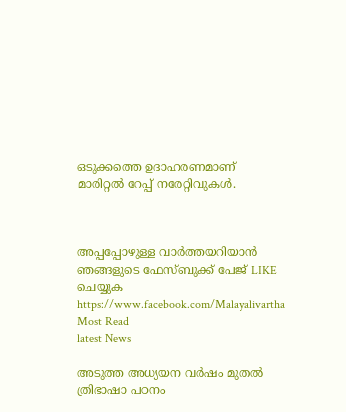ഒടുക്കത്തെ ഉദാഹരണമാണ് മാരിറ്റൽ റേപ്പ് നരേറ്റിവുകൾ.



അപ്പപ്പോഴുള്ള വാര്‍ത്തയറിയാന്‍ ഞങ്ങളുടെ ഫേസ്‌ബുക്ക്‌ പേജ് LIKE ചെയ്യുക
https://www.facebook.com/Malayalivartha
Most Read
latest News

അടുത്ത അധ്യയന വർഷം മുതൽ ത്രിഭാഷാ പഠനം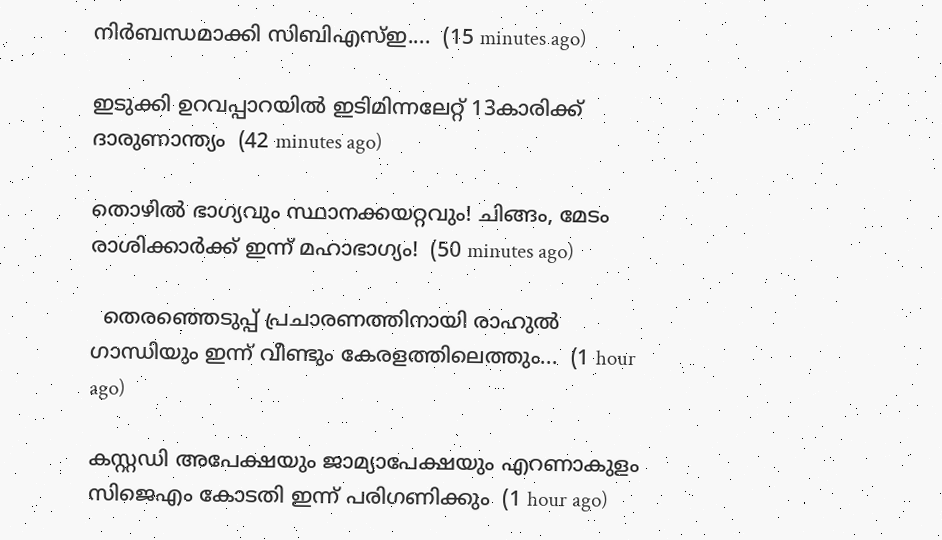നിർബന്ധമാക്കി സിബിഎസ്‍ഇ....  (15 minutes ago)

ഇടുക്കി ഉറവപ്പാറയിൽ ഇടിമിന്നലേറ്റ് 13കാരിക്ക് ദാരുണാന്ത്യം  (42 minutes ago)

തൊഴിൽ ഭാഗ്യവും സ്ഥാനക്കയറ്റവും! ചിങ്ങം, മേടം രാശിക്കാർക്ക് ഇന്ന് മഹാഭാഗ്യം!  (50 minutes ago)

  തെരഞ്ഞെടുപ്പ് പ്രചാരണത്തിനായി രാഹുല്‍ ഗാന്ധിയും ഇന്ന് വീണ്ടും കേരളത്തിലെത്തും...  (1 hour ago)

കസ്റ്റഡി അപേക്ഷയും ജാമ്യാപേക്ഷയും എറണാകുളം സിജെഎം കോടതി ഇന്ന് പരിഗണിക്കും  (1 hour ago)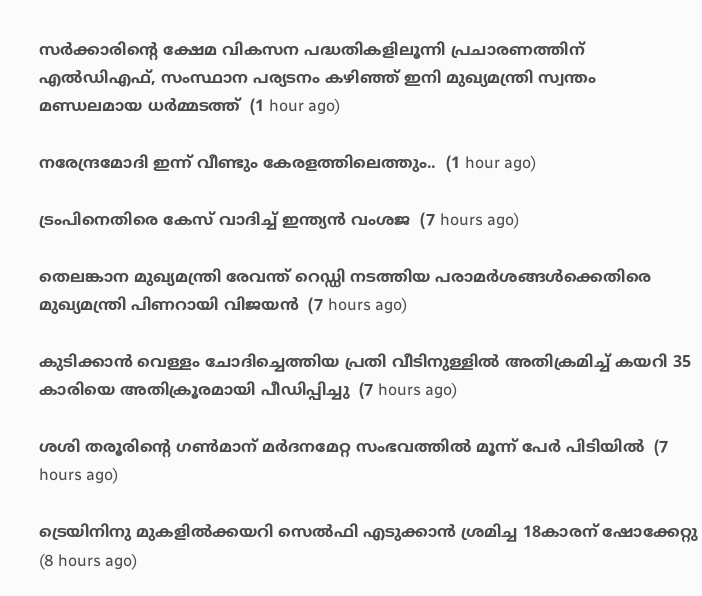സർക്കാരിൻ്റെ ക്ഷേമ വികസന പദ്ധതികളിലൂന്നി പ്രചാരണത്തിന് എൽഡിഎഫ്, സംസ്ഥാന പര്യടനം കഴിഞ്ഞ് ഇനി മുഖ്യമന്ത്രി സ്വന്തം മണ്ഡലമായ ധർമ്മടത്ത്  (1 hour ago)

നരേന്ദ്രമോദി ഇന്ന് വീണ്ടും കേരളത്തിലെത്തും..  (1 hour ago)

ട്രംപിനെതിരെ കേസ് വാദിച്ച് ഇന്ത്യന്‍ വംശജ  (7 hours ago)

തെലങ്കാന മുഖ്യമന്ത്രി രേവന്ത് റെഡ്ഡി നടത്തിയ പരാമര്‍ശങ്ങള്‍ക്കെതിരെ മുഖ്യമന്ത്രി പിണറായി വിജയന്‍  (7 hours ago)

കുടിക്കാന്‍ വെള്ളം ചോദിച്ചെത്തിയ പ്രതി വീടിനുള്ളില്‍ അതിക്രമിച്ച് കയറി 35 കാരിയെ അതിക്രൂരമായി പീഡിപ്പിച്ചു  (7 hours ago)

ശശി തരൂരിന്റെ ഗണ്‍മാന് മര്‍ദനമേറ്റ സംഭവത്തില്‍ മൂന്ന് പേര്‍ പിടിയില്‍  (7 hours ago)

ട്രെയിനിനു മുകളില്‍ക്കയറി സെല്‍ഫി എടുക്കാന്‍ ശ്രമിച്ച 18കാരന് ഷോക്കേറ്റു  (8 hours ago)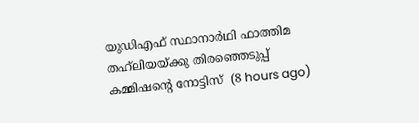യുഡിഎഫ് സ്ഥാനാര്‍ഥി ഫാത്തിമ തഹ്‌ലിയയ്ക്കു തിരഞ്ഞെടുപ്പ് കമ്മിഷന്റെ നോട്ടിസ്  (8 hours ago)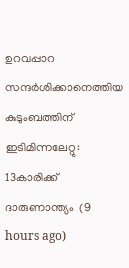ഉറവപ്പാറ സന്ദര്‍ശിക്കാനെത്തിയ കുടുംബത്തിന് ഇടിമിന്നലേറ്റു: 13കാരിക്ക് ദാരുണാന്ത്യം  (9 hours ago)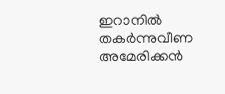ഇറാനില്‍ തകര്‍ന്നുവീണ അമേരിക്കന്‍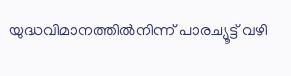യുദ്ധവിമാനത്തില്‍നിന്ന് പാരച്യൂട്ട് വഴി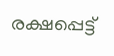രക്ഷപ്പെട്ട്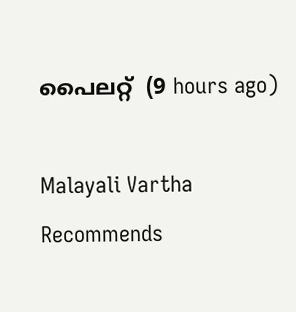പൈലറ്റ്  (9 hours ago)

Malayali Vartha Recommends